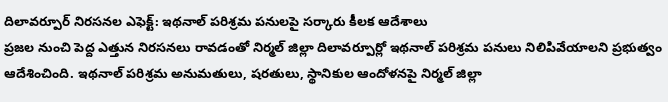దిలావర్పూర్ నిరసనల ఎఫెక్ట్: ఇథనాల్ పరిశ్రమ పనులపై సర్కారు కీలక ఆదేశాలు
ప్రజల నుంచి పెద్ద ఎత్తున నిరసనలు రావడంతో నిర్మల్ జిల్లా దిలావర్పూర్లో ఇథనాల్ పరిశ్రమ పనులు నిలిపివేయాలని ప్రభుత్వం ఆదేశించింది. ఇథనాల్ పరిశ్రమ అనుమతులు, షరతులు, స్థానికుల ఆందోళనపై నిర్మల్ జిల్లా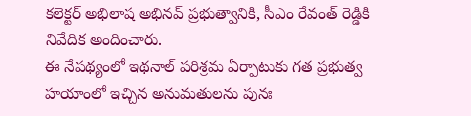కలెక్టర్ అభిలాష అభినవ్ ప్రభుత్వానికి, సీఎం రేవంత్ రెడ్డికి నివేదిక అందించారు.
ఈ నేపథ్యంలో ఇథనాల్ పరిశ్రమ ఏర్పాటుకు గత ప్రభుత్వ హయాంలో ఇచ్చిన అనుమతులను పునః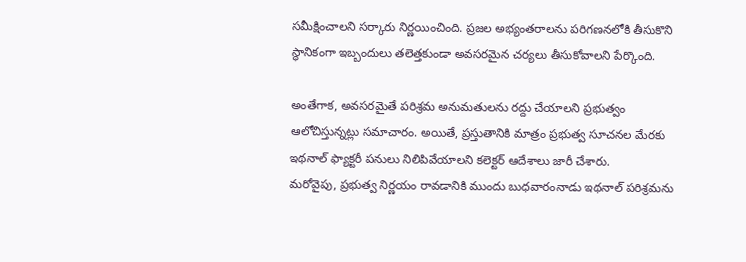సమీక్షించాలని సర్కారు నిర్ణయించింది. ప్రజల అభ్యంతరాలను పరిగణనలోకి తీసుకొని స్థానికంగా ఇబ్బందులు తలెత్తకుండా అవసరమైన చర్యలు తీసుకోవాలని పేర్కొంది.

అంతేగాక, అవసరమైతే పరిశ్రమ అనుమతులను రద్దు చేయాలని ప్రభుత్వం ఆలోచిస్తున్నట్లు సమాచారం. అయితే, ప్రస్తుతానికి మాత్రం ప్రభుత్వ సూచనల మేరకు ఇథనాల్ ఫ్యాక్టరీ పనులు నిలిపివేయాలని కలెక్టర్ ఆదేశాలు జారీ చేశారు.
మరోవైపు, ప్రభుత్వ నిర్ణయం రావడానికి ముందు బుధవారంనాడు ఇథనాల్ పరిశ్రమను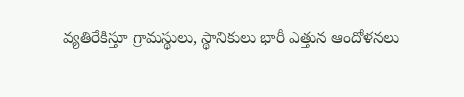వ్యతిరేకిస్తూ గ్రామస్థులు, స్థానికులు భారీ ఎత్తున ఆందోళనలు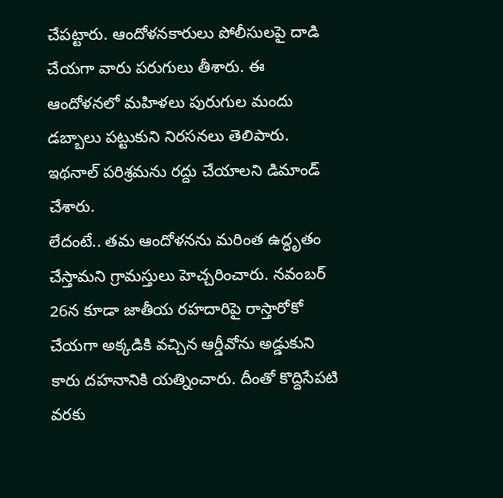చేపట్టారు. ఆందోళనకారులు పోలీసులపై దాడి చేయగా వారు పరుగులు తీశారు. ఈ ఆందోళనలో మహిళలు పురుగుల మందు డబ్బాలు పట్టుకుని నిరసనలు తెలిపారు. ఇథనాల్ పరిశ్రమను రద్దు చేయాలని డిమాండ్ చేశారు.
లేదంటే.. తమ ఆందోళనను మరింత ఉద్ధృతం చేస్తామని గ్రామస్తులు హెచ్చరించారు. నవంబర్ 26న కూడా జాతీయ రహదారిపై రాస్తారోకో చేయగా అక్కడికి వచ్చిన ఆర్డీవోను అడ్డుకుని కారు దహనానికి యత్నించారు. దీంతో కొద్దిసేపటి వరకు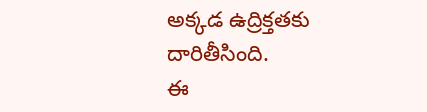అక్కడ ఉద్రిక్తతకు దారితీసింది.
ఈ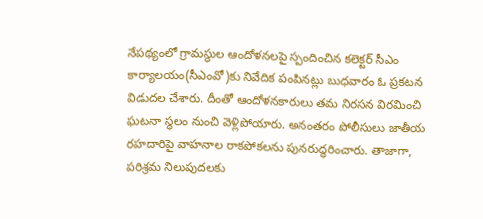నేపథ్యంలో గ్రామస్థుల ఆందోళనలపై స్పందించిన కలెక్టర్ సీఎం కార్యాలయం(సీఎంవో)కు నివేదిక పంపినట్లు బుధవారం ఓ ప్రకటన విడుదల చేశారు. దీంతో ఆందోళనకారులు తమ నిరసన విరమించి ఘటనా స్థలం నుంచి వెళ్లిపోయారు. అనంతరం పోలీసులు జాతీయ రహదారిపై వాహనాల రాకపోకలను పునరుద్ధరించారు. తాజాగా, పరిశ్రమ నిలుపుదలకు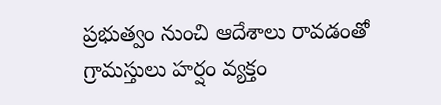ప్రభుత్వం నుంచి ఆదేశాలు రావడంతో గ్రామస్తులు హర్షం వ్యక్తం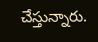చేస్తున్నారు.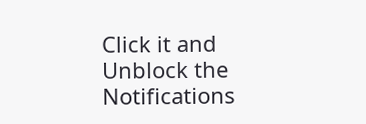Click it and Unblock the Notifications